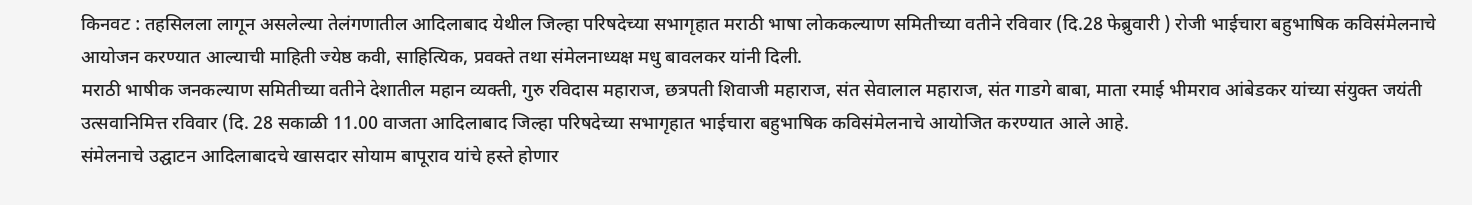किनवट : तहसिलला लागून असलेल्या तेलंगणातील आदिलाबाद येथील जिल्हा परिषदेच्या सभागृहात मराठी भाषा लोककल्याण समितीच्या वतीने रविवार (दि.28 फेब्रुवारी ) रोजी भाईचारा बहुभाषिक कविसंमेलनाचे आयोजन करण्यात आल्याची माहिती ज्येष्ठ कवी, साहित्यिक, प्रवक्ते तथा संमेलनाध्यक्ष मधु बावलकर यांनी दिली.
मराठी भाषीक जनकल्याण समितीच्या वतीने देशातील महान व्यक्ती, गुरु रविदास महाराज, छत्रपती शिवाजी महाराज, संत सेवालाल महाराज, संत गाडगे बाबा, माता रमाई भीमराव आंबेडकर यांच्या संयुक्त जयंती उत्सवानिमित्त रविवार (दि. 28 सकाळी 11.00 वाजता आदिलाबाद जिल्हा परिषदेच्या सभागृहात भाईचारा बहुभाषिक कविसंमेलनाचे आयोजित करण्यात आले आहे.
संमेलनाचे उद्घाटन आदिलाबादचे खासदार सोयाम बापूराव यांचे हस्ते होणार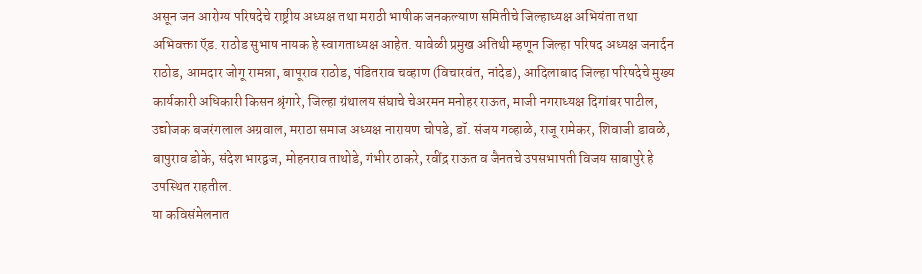असून जन आरोग्य परिषदेचे राष्ट्रीय अध्यक्ष तथा मराठी भाषीक जनकल्याण समितीचे जिल्हाध्यक्ष अभियंता तथा अभिवक्ता ऍड. राठोड सुभाष नायक हे स्वागताध्यक्ष आहेत. यावेळी प्रमुख अतिथी म्हणून जिल्हा परिषद अध्यक्ष जनार्दन राठोड, आमदार जोगू रामन्ना, बापूराव राठोड, पंडितराव चव्हाण (विचारवंत, नांदेड), आदिलाबाद जिल्हा परिषदेचे मुख्य कार्यकारी अधिकारी किसन श्रृंगारे, जिल्हा ग्रंथालय संघाचे चेअरमन मनोहर राऊत, माजी नगराध्यक्ष दिगांबर पाटील, उद्योजक बजरंगलाल अग्रवाल, मराठा समाज अध्यक्ष नारायण चोपडे, डॉ. संजय गव्हाळे, राजू रामेकर, शिवाजी डावळे, बापुराव डोके, संदेश भारद्वज, मोहनराव ताथोडे, गंभीर ठाकरे, रवींद्र राऊत व जैनतचे उपसभापती विजय साबापुरे हे उपस्थित राहतील.
या कविसंमेलनात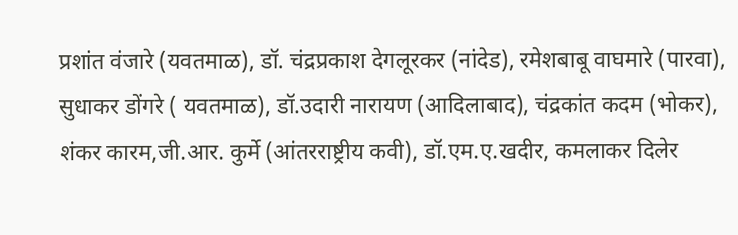प्रशांत वंजारे (यवतमाळ), डॉ. चंद्रप्रकाश देगलूरकर (नांदेड), रमेशबाबू वाघमारे (पारवा), सुधाकर डोंगरे ( यवतमाळ), डॉ.उदारी नारायण (आदिलाबाद), चंद्रकांत कदम (भोकर), शंकर कारम,जी.आर. कुर्मे (आंतरराष्ट्रीय कवी), डॉ.एम.ए.खदीर, कमलाकर दिलेर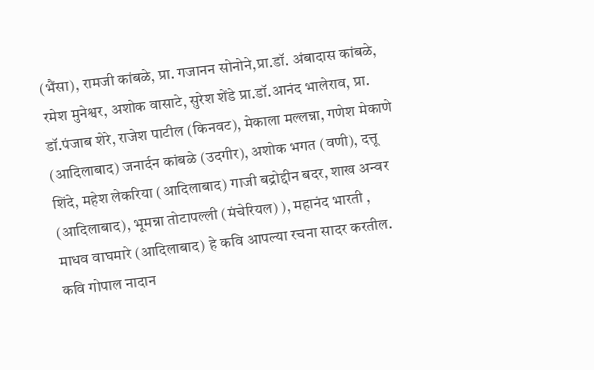(भैंसा), रामजी कांबळे, प्रा. गजानन सोनोने,प्रा.डॉ. अंबादास कांबळे, रमेश मुनेश्वर, अशोक वासाटे, सुरेश शेंडे प्रा.डॉ.आनंद भालेराव, प्रा. डॉ.पंजाब शेरे, राजेश पाटील (किनवट), मेकाला मल्लन्ना, गणेश मेकाणे (आदिलाबाद) जनार्दन कांबळे (उदगीर), अशोक भगत (वणी), दत्तू शिंदे, महेश लेकरिया (आदिलाबाद) गाजी बद्रोद्दीन बदर, शाख अन्वर (आदिलाबाद), भूमन्ना तोटापल्ली (मंचेरियल) ), महानंद भारती , माधव वाघमारे (आदिलाबाद) हे कवि आपल्या रचना सादर करतील. कवि गोपाल नादान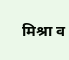मिश्रा व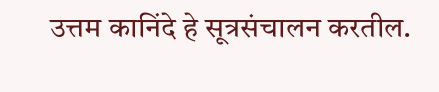उत्तम कानिंदे हे सूत्रसंचालन करतील.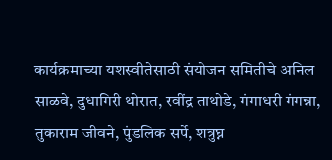कार्यक्रमाच्या यशस्वीतेसाठी संयोजन समितीचे अनिल साळवे, दुधागिरी थोरात, रवींद्र ताथोडे, गंगाधरी गंगन्ना, तुकाराम जीवने, पुंडलिक सर्पे, शत्रुघ्न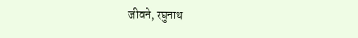जीवने, रघुनाथ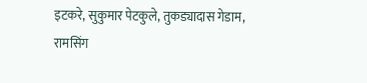इटकरे, सुकुमार पेटकुले, तुकड्यादास गेडाम, रामसिंग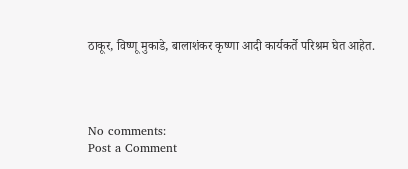ठाकूर, विष्णू मुकाडे, बालाशंकर कृष्णा आदी कार्यकर्ते परिश्रम घेत आहेत.




No comments:
Post a Comment